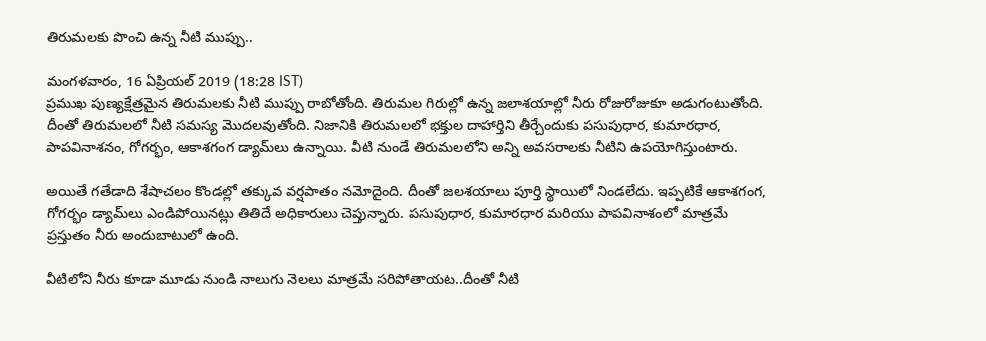తిరుమలకు పొంచి ఉన్న నీటి ముప్పు..

మంగళవారం, 16 ఏప్రియల్ 2019 (18:28 IST)
ప్రముఖ పుణ్యక్షేత్రమైన తిరుమలకు నీటి ముప్పు రాబోతోంది. తిరుమల గిరుల్లో ఉన్న జలాశయాల్లో నీరు రోజురోజుకూ అడుగంటుతోంది. దీంతో తిరుమలలో నీటి సమస్య మొదలవుతోంది. నిజానికి తిరుమలలో భక్తుల దాహార్తిని తీర్చేందుకు పసుపుధార, కుమారధార, పాపవినాశనం, గోగర్భం, ఆకాశగంగ డ్యామ్‌లు ఉన్నాయి. వీటి నుండే తిరుమలలోని అన్ని అవసరాలకు నీటిని ఉపయోగిస్తుంటారు.

అయితే గతేడాది శేషాచలం కొండల్లో తక్కువ వర్షపాతం నమోదైంది. దీంతో జలశయాలు పూర్తి స్థాయిలో నిండలేదు. ఇప్పటికే ఆకాశగంగ, గోగర్భం డ్యామ్‌లు ఎండిపోయినట్లు తితిదే అధికారులు చెప్తున్నారు. పసుపుధార, కుమారధార మరియు పాపవినాశంలో మాత్రమే ప్రస్తుతం నీరు అందుబాటులో ఉంది.

వీటిలోని నీరు కూడా మూడు నుండి నాలుగు నెలలు మాత్రమే సరిపోతాయట..దీంతో నీటి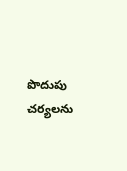పొదుపు చర్యలను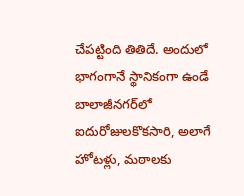చేపట్టింది తితిదే. అందులో భాగంగానే స్థానికంగా ఉండే బాలాజీనగర్‌లో ఐదురోజులకొకసారి, అలాగే హోటళ్లు, మఠాలకు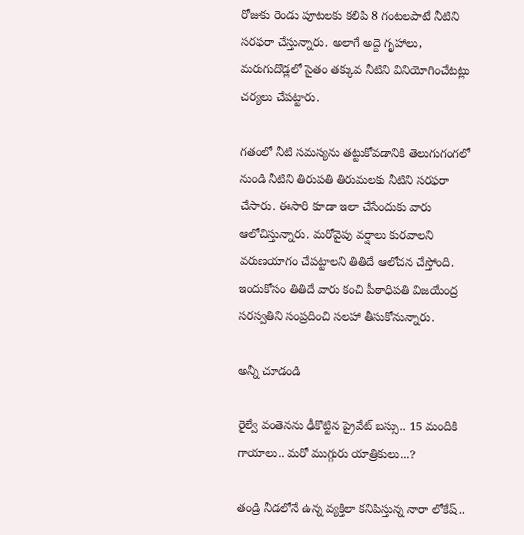రోజుకు రెండు పూటలకు కలిపి 8 గంటలపాటే నీటిని సరఫరా చేస్తున్నారు. అలాగే అద్దె గృహాలు, మరుగుదొడ్లలో సైతం తక్కువ నీటిని వినియోగించేటట్లు చర్యలు చేపట్టారు.

గతంలో నీటి సమస్యను తట్టుకోవడానికి తెలుగుగంగలో నుండి నీటిని తిరుపతి తిరుమలకు నీటిని సరఫరా చేసారు. ఈసారి కూడా ఇలా చేసేందుకు వారు ఆలోచిస్తున్నారు. మరోవైపు వర్షాలు కురవాలని వరుణయాగం చేపట్టాలని తితిదే ఆలోచన చేస్తోంది. ఇందుకోసం తితిదే వారు కంచి పీఠాధిపతి విజయేంద్ర సరస్వతిని సంప్రదించి సలహా తీసుకోనున్నారు.

అన్నీ చూడండి

రైల్వే వంతెనను ఢీకొట్టిన ప్రైవేట్ బస్సు.. 15 మందికి గాయాలు.. మరో ముగ్గురు యాత్రికులు...?

తండ్రి నీడలోనే ఉన్న వ్యక్తిలా కనిపిస్తున్న నారా లోకేష్..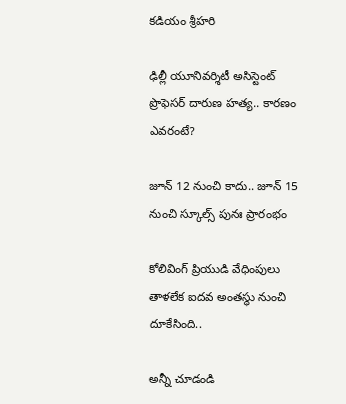కడియం శ్రీహరి

ఢిల్లీ యూనివర్శిటీ అసిస్టెంట్ ప్రొఫెసర్ దారుణ హత్య.. కారణం ఎవరంటే?

జూన్ 12 నుంచి కాదు.. జూన్ 15 నుంచి స్కూల్స్ పునః ప్రారంభం

కోలివింగ్ ప్రియుడి వేధింపులు తాళలేక ఐదవ అంతస్థు నుంచి దూకేసింది..

అన్నీ చూడండి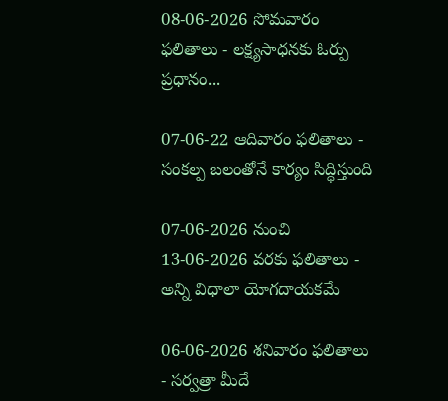08-06-2026 సోమవారం ఫలితాలు - లక్ష్యసాధనకు ఓర్పు ప్రధానం...

07-06-22 ఆదివారం ఫలితాలు - సంకల్ప బలంతోనే కార్యం సిద్ధిస్తుంది

07-06-2026 నుంచి 13-06-2026 వరకు ఫలితాలు - అన్ని విధాలా యోగదాయకమే

06-06-2026 శనివారం ఫలితాలు - సర్వత్రా మీదే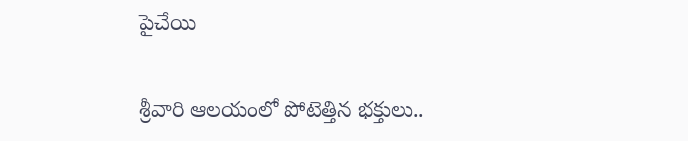పైచేయి

శ్రీవారి ఆలయంలో పోటెత్తిన భక్తులు..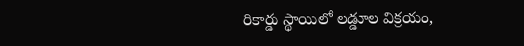రికార్డు స్థాయిలో లడ్డూల విక్రయం,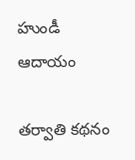హుండీ ఆదాయం

తర్వాతి కథనం